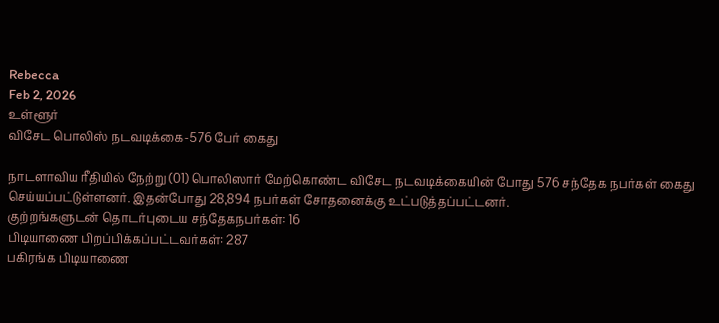Rebecca
Feb 2, 2026
உள்ளூர்
விசேட பொலிஸ் நடவடிக்கை-576 பேர் கைது

நாடளாவிய ரீதியில் நேற்று (01) பொலிஸார் மேற்கொண்ட விசேட நடவடிக்கையின் போது 576 சந்தேக நபர்கள் கைது செய்யப்பட்டுள்ளனர். இதன்போது 28,894 நபர்கள் சோதனைக்கு உட்படுத்தப்பட்டனர்.
குற்றங்களுடன் தொடர்புடைய சந்தேகநபர்கள்: 16
பிடியாணை பிறப்பிக்கப்பட்டவர்கள்: 287
பகிரங்க பிடியாணை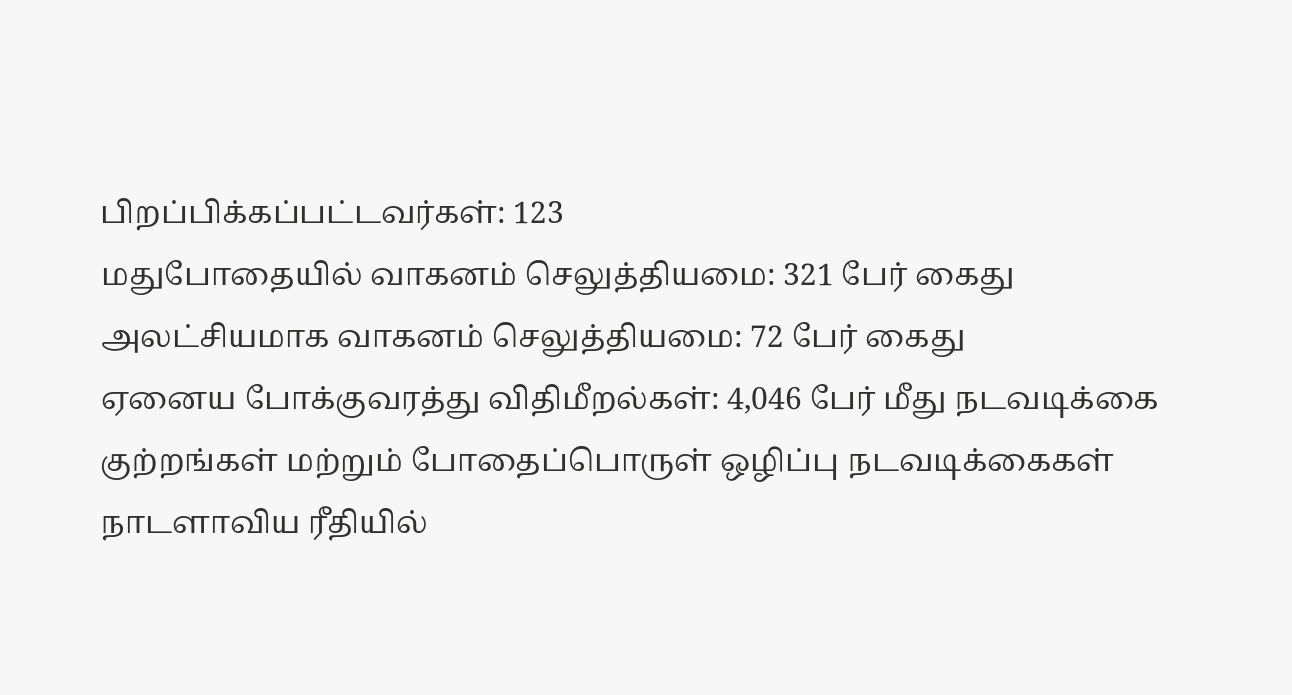பிறப்பிக்கப்பட்டவர்கள்: 123
மதுபோதையில் வாகனம் செலுத்தியமை: 321 பேர் கைது
அலட்சியமாக வாகனம் செலுத்தியமை: 72 பேர் கைது
ஏனைய போக்குவரத்து விதிமீறல்கள்: 4,046 பேர் மீது நடவடிக்கை
குற்றங்கள் மற்றும் போதைப்பொருள் ஒழிப்பு நடவடிக்கைகள் நாடளாவிய ரீதியில்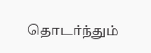தொடர்ந்தும்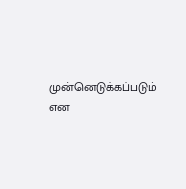முன்னெடுக்கப்படும் என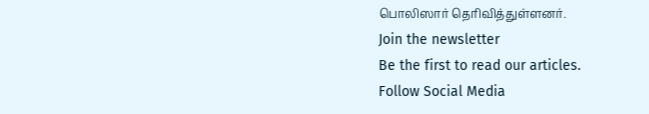பொலிஸார் தெரிவித்துள்ளனர்.
Join the newsletter
Be the first to read our articles.
Follow Social Media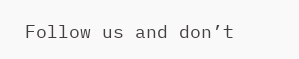Follow us and don’t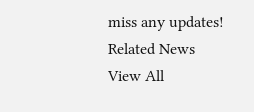miss any updates!
Related News
View All